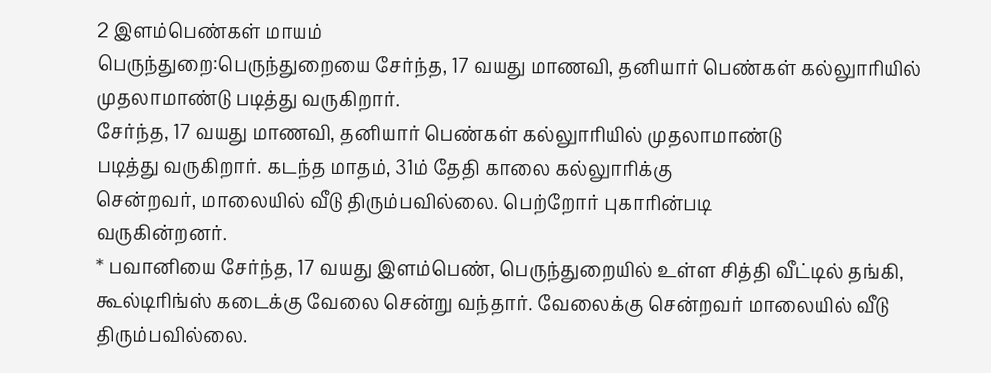2 இளம்பெண்கள் மாயம்
பெருந்துறை:பெருந்துறையை சேர்ந்த, 17 வயது மாணவி, தனியார் பெண்கள் கல்லுாரியில் முதலாமாண்டு படித்து வருகிறார்.
சேர்ந்த, 17 வயது மாணவி, தனியார் பெண்கள் கல்லுாரியில் முதலாமாண்டு
படித்து வருகிறார். கடந்த மாதம், 31ம் தேதி காலை கல்லுாரிக்கு
சென்றவர், மாலையில் வீடு திரும்பவில்லை. பெற்றோர் புகாரின்படி
வருகின்றனர்.
* பவானியை சேர்ந்த, 17 வயது இளம்பெண், பெருந்துறையில் உள்ள சித்தி வீட்டில் தங்கி, கூல்டிரிங்ஸ் கடைக்கு வேலை சென்று வந்தார். வேலைக்கு சென்றவர் மாலையில் வீடு திரும்பவில்லை.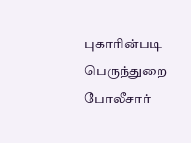புகாரின்படி பெருந்துறை போலீசார்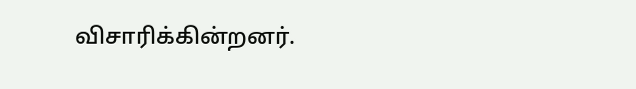விசாரிக்கின்றனர்.